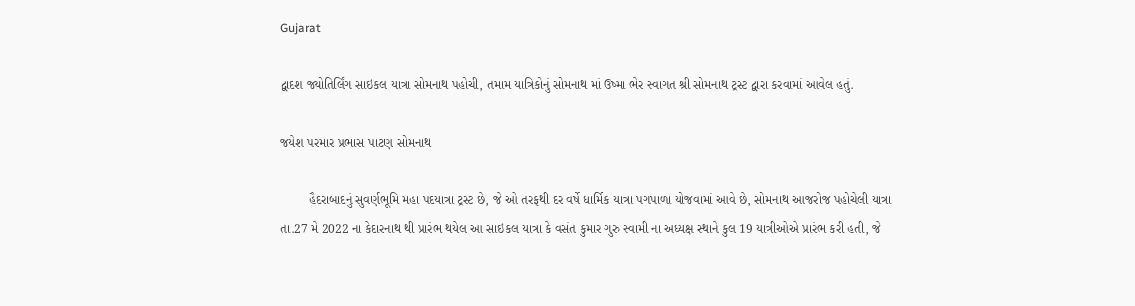Gujarat

દ્વાદશ જ્યોતિર્લિંગ સાઇકલ યાત્રા સોમનાથ પહોચી, તમામ યાત્રિકોનું સોમનાથ માં ઉષ્મા ભેર સ્વાગત શ્રી સોમનાથ ટ્રસ્ટ દ્વારા કરવામાં આવેલ હતું.

જયેશ પરમાર પ્રભાસ પાટણ સોમનાથ

        હૈદરાબાદનું સુવર્ણભૂમિ મહા પદયાત્રા ટ્રસ્ટ છે, જે ઓ તરફથી દર વર્ષે ધાર્મિક યાત્રા પગપાળા યોજવામાં આવે છે, સોમનાથ આજરોજ પહોચેલી યાત્રા તા.27 મે 2022 ના કેદારનાથ થી પ્રારંભ થયેલ આ સાઇકલ યાત્રા કે વસંત કુમાર ગુરુ સ્વામી ના અધ્યક્ષ સ્થાને કુલ 19 યાત્રીઓએ પ્રારંભ કરી હતી, જે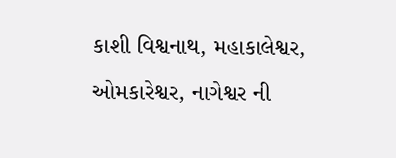કાશી વિશ્વનાથ, મહાકાલેશ્વર, ઓમકારેશ્વર, નાગેશ્વર ની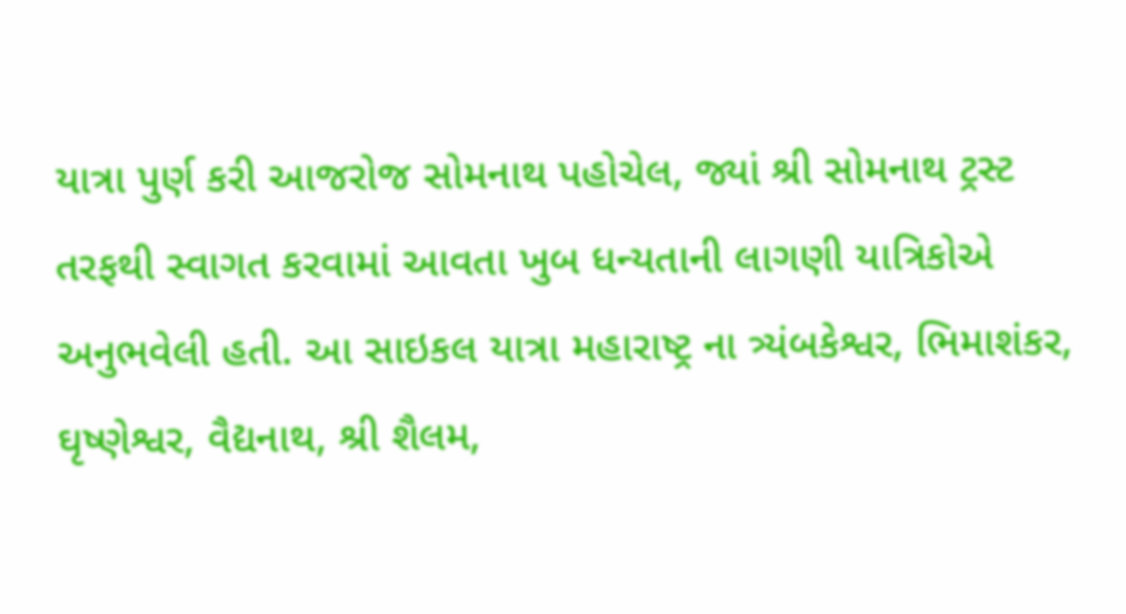યાત્રા પુર્ણ કરી આજરોજ સોમનાથ પહોચેલ, જ્યાં શ્રી સોમનાથ ટ્રસ્ટ તરફથી સ્વાગત કરવામાં આવતા ખુબ ધન્યતાની લાગણી યાત્રિકોએ અનુભવેલી હતી. આ સાઇકલ યાત્રા મહારાષ્ટ્ર ના ત્ર્યંબકેશ્વર, ભિમાશંકર, ઘૃષ્ણેશ્વર, વૈદ્યનાથ, શ્રી શૈલમ,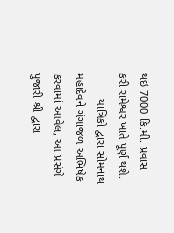થઇ 7000 કિ.મી. પ્રવાસ કરી રામેશ્વર ખાતે પૂર્ણ થશે.
        યાત્રિકો દ્વારા સોમનાથ મહાદેવને ગંગાજળ અભિષેક કરવામાં આવેલ, આ પ્રસંગે પુજારી શ્રી દ્વારા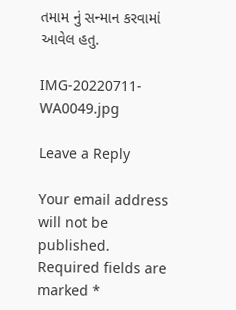તમામ નું સન્માન કરવામાં આવેલ હતુ.

IMG-20220711-WA0049.jpg

Leave a Reply

Your email address will not be published. Required fields are marked *